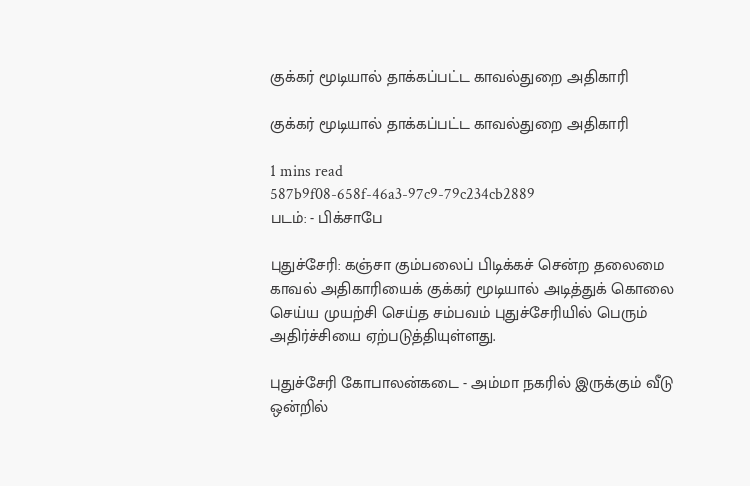குக்கர் மூடியால் தாக்கப்பட்ட காவல்துறை அதிகாரி

குக்கர் மூடியால் தாக்கப்பட்ட காவல்துறை அதிகாரி

1 mins read
587b9f08-658f-46a3-97c9-79c234cb2889
படம்: - பிக்சாபே

புதுச்சேரி: கஞ்சா கும்பலைப் பிடிக்கச் சென்ற தலைமை காவல் அதிகாரியைக் குக்கர் மூடியால் அடித்துக் கொலை செய்ய முயற்சி செய்த சம்பவம் புதுச்சேரியில் பெரும் அதிர்ச்சியை ஏற்படுத்தியுள்ளது.

புதுச்சேரி கோபாலன்கடை - அம்மா நகரில் இருக்கும் வீடு ஒன்றில்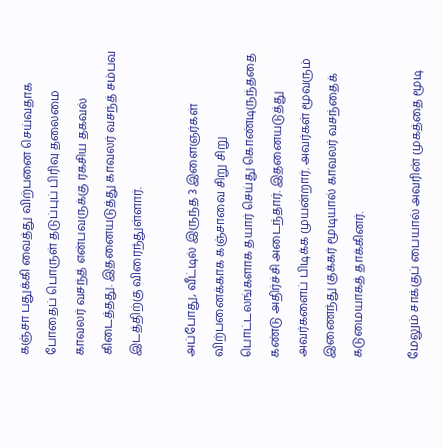கஞ்சா பதுக்கி வைத்து விற்பனை செய்வதாக போதைப் பொருள் தடுப்புப் பிரிவு தலைமை காவலர் வசந்த் என்பவருக்கு ரகசிய தகவல் கிடைத்தது. இதனையடுத்து காவலர் வசந்த் சம்பவ இடத்திற்கு விரைந்துள்ளார்.

அப்போது, வீட்டில் இருந்த 3 இளைஞர்கள் விற்பனைக்காக கஞ்சாவை சிறு சிறு பொட்டலங்களாக தயார் செய்து கொண்டிருந்ததை கண்டு அதிர்ச்சி அடைந்தார். இதனையடுத்து அவர்களைப் பிடிக்க முயன்றார். அவர்கள் மூவரும் இணைந்து குக்கர் மூடியால் காவலர் வசந்தைக் கடுமையாகத் தாக்கினர்.

மேலும் சாக்குப் பையால் அவரின் முகத்தை மூடி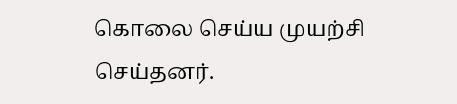கொலை செய்ய முயற்சி செய்தனர்.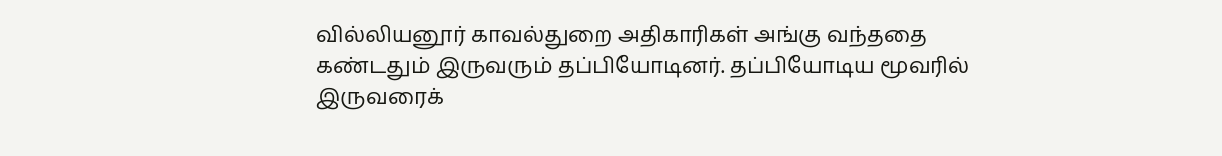வில்லியனூர் காவல்துறை அதிகாரிகள் அங்கு வந்ததை கண்டதும் இருவரும் தப்பியோடினர். தப்பியோடிய மூவரில் இருவரைக்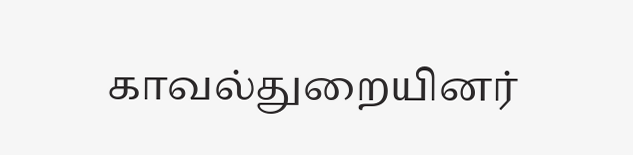காவல்துறையினர்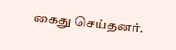கைது செய்தனர்.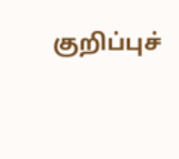குறிப்புச்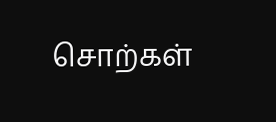சொற்கள்